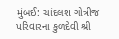મુંબઈ: ચાંદલશ ગોત્રીજ પરિવારના કુળદેવી શ્રી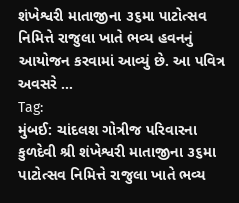શંખેશ્વરી માતાજીના ૩૬મા પાટોત્સવ નિમિત્તે રાજુલા ખાતે ભવ્ય હવનનું આયોજન કરવામાં આવ્યું છે. આ પવિત્ર અવસરે …
Tag:
મુંબઈ: ચાંદલશ ગોત્રીજ પરિવારના કુળદેવી શ્રી શંખેશ્વરી માતાજીના ૩૬મા પાટોત્સવ નિમિત્તે રાજુલા ખાતે ભવ્ય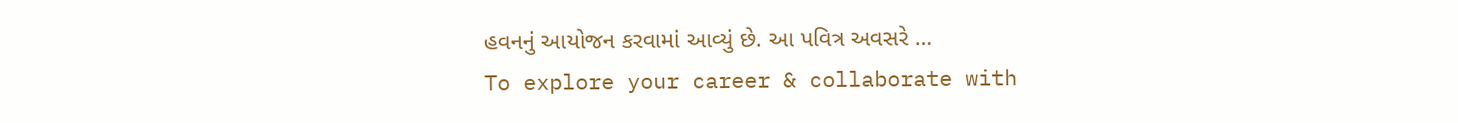હવનનું આયોજન કરવામાં આવ્યું છે. આ પવિત્ર અવસરે …
To explore your career & collaborate with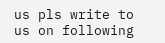us pls write to us on following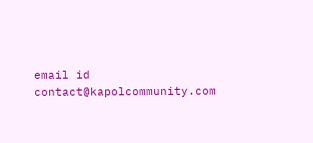email id contact@kapolcommunity.com